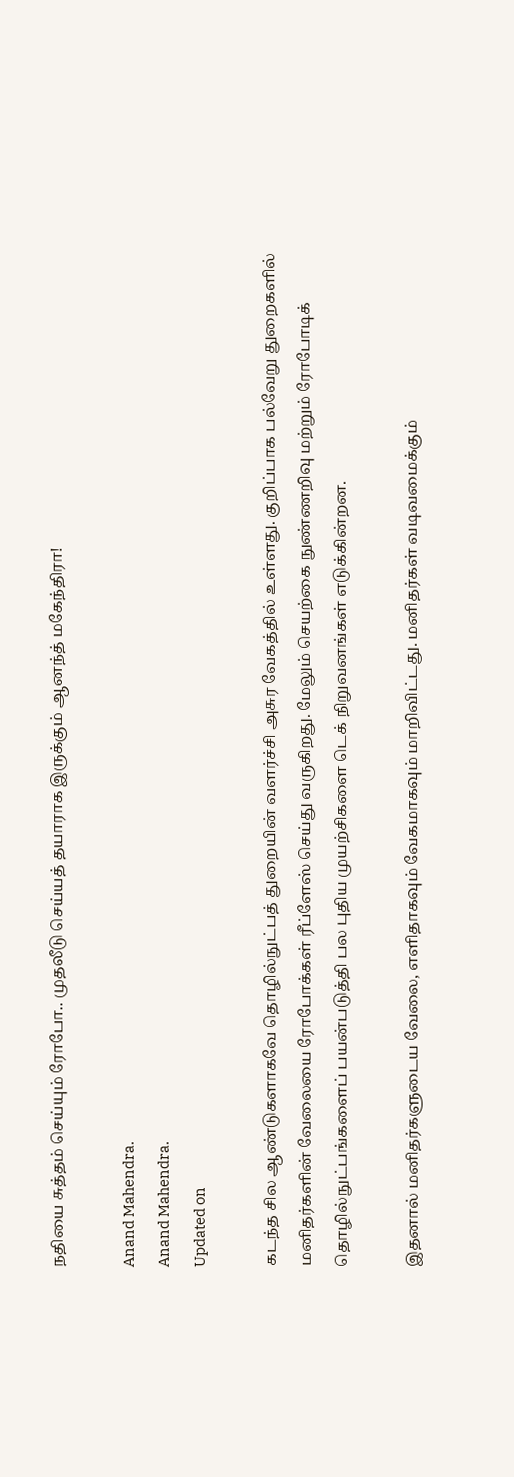நதியை சுத்தம் செய்யும் ரோபோ.. முதலீடு செய்யத் தயாராக இருக்கும் ஆனந்த் மகேந்திரா!

Anand Mahendra.
Anand Mahendra.
Updated on

கடந்த சில ஆண்டுகளாகவே தொழில்நுட்பத் துறையின் வளர்ச்சி அசுர வேகத்தில் உள்ளது. குறிப்பாக பல்வேறு துறைகளில் மனிதர்களின் வேலையை ரோபோக்கள் ரீப்ளேஸ் செய்து வருகிறது. மேலும் செயற்கை நுண்ணறிவு மற்றும் ரோபோடிக் தொழில்நுட்பங்களைப் பயன்படுத்தி பல புதிய முயற்சிகளை டெக் நிறுவனங்கள் எடுக்கின்றன.

இதனால் மனிதர்களுடைய வேலை, எளிதாகவும் வேகமாகவும் மாறிவிட்டது. மனிதர்கள் வடிவமைக்கும்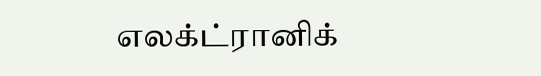எலக்ட்ரானிக்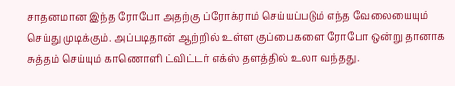சாதனமான இந்த ரோபோ அதற்கு ப்ரோக்ராம் செய்யப்படும் எந்த வேலையையும் செய்து முடிக்கும். அப்படிதான் ஆற்றில் உள்ள குப்பைகளை ரோபோ ஒன்று தானாக சுத்தம் செய்யும் காணொளி ட்விட்டர் எக்ஸ் தளத்தில் உலா வந்தது.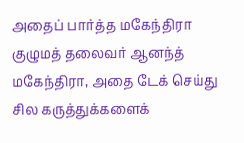அதைப் பார்த்த மகேந்திரா குழுமத் தலைவர் ஆனந்த் மகேந்திரா, அதை டேக் செய்து சில கருத்துக்களைக்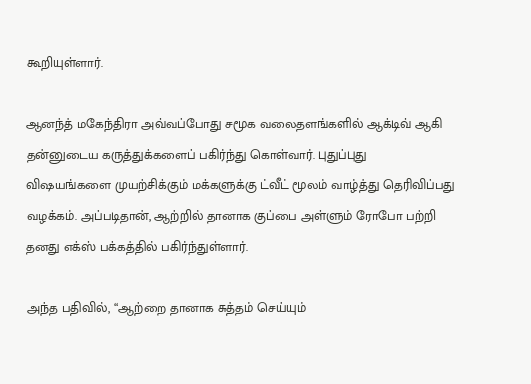கூறியுள்ளார்.

ஆனந்த் மகேந்திரா அவ்வப்போது சமூக வலைதளங்களில் ஆக்டிவ் ஆகி தன்னுடைய கருத்துக்களைப் பகிர்ந்து கொள்வார். புதுப்புது விஷயங்களை முயற்சிக்கும் மக்களுக்கு ட்வீட் மூலம் வாழ்த்து தெரிவிப்பது வழக்கம். அப்படிதான், ஆற்றில் தானாக குப்பை அள்ளும் ரோபோ பற்றி தனது எக்ஸ் பக்கத்தில் பகிர்ந்துள்ளார்.

அந்த பதிவில், “ஆற்றை தானாக சுத்தம் செய்யும்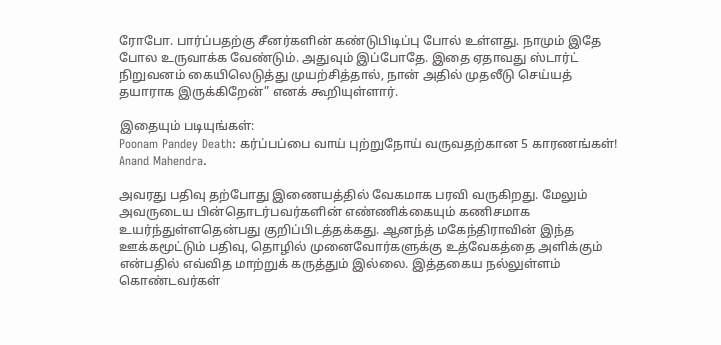ரோபோ. பார்ப்பதற்கு சீனர்களின் கண்டுபிடிப்பு போல் உள்ளது. நாமும் இதே போல உருவாக்க வேண்டும். அதுவும் இப்போதே. இதை ஏதாவது ஸ்டார்ட் நிறுவனம் கையிலெடுத்து முயற்சித்தால், நான் அதில் முதலீடு செய்யத் தயாராக இருக்கிறேன்” எனக் கூறியுள்ளார்.

இதையும் படியுங்கள்:
Poonam Pandey Death: கர்ப்பப்பை வாய் புற்றுநோய் வருவதற்கான 5 காரணங்கள்!
Anand Mahendra.

அவரது பதிவு தற்போது இணையத்தில் வேகமாக பரவி வருகிறது. மேலும் அவருடைய பின்தொடர்பவர்களின் எண்ணிக்கையும் கணிசமாக உயர்ந்துள்ளதென்பது குறிப்பிடத்தக்கது. ஆனந்த் மகேந்திராவின் இந்த ஊக்கமூட்டும் பதிவு, தொழில் முனைவோர்களுக்கு உத்வேகத்தை அளிக்கும் என்பதில் எவ்வித மாற்றுக் கருத்தும் இல்லை. இத்தகைய நல்லுள்ளம் கொண்டவர்கள்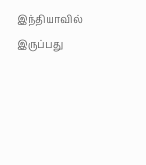இந்தியாவில் இருப்பது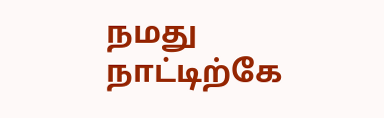நமது நாட்டிற்கே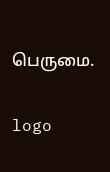பெருமை.

logo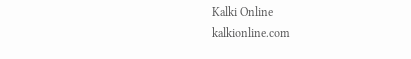Kalki Online
kalkionline.com